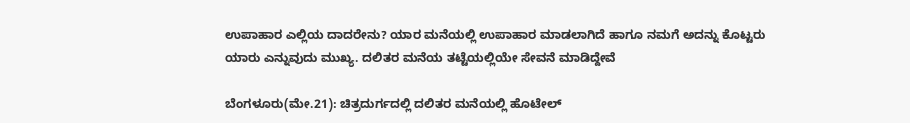ಉಪಾಹಾರ ಎಲ್ಲಿಯ ದಾದರೇನು? ಯಾರ ಮನೆಯಲ್ಲಿ ಉಪಾಹಾರ ಮಾಡಲಾಗಿದೆ ಹಾಗೂ ನಮಗೆ ಅದನ್ನು ಕೊಟ್ಟರು ಯಾರು ಎನ್ನುವುದು ಮುಖ್ಯ. ದಲಿತರ ಮನೆಯ ತಟ್ಟೆಯಲ್ಲಿಯೇ ಸೇವನೆ ಮಾಡಿದ್ದೇವೆ

ಬೆಂಗಳೂರು(ಮೇ.21): ಚಿತ್ರದುರ್ಗದಲ್ಲಿ ದಲಿತರ ಮನೆಯಲ್ಲಿ ಹೊಟೇಲ್‌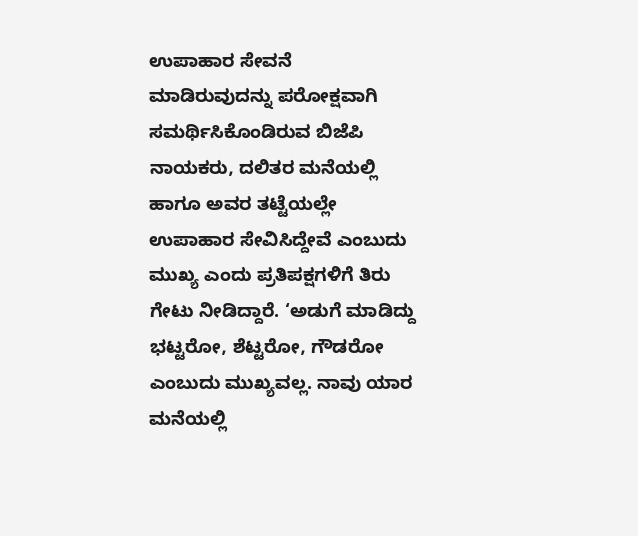ಉಪಾಹಾರ ಸೇವನೆ ಮಾಡಿರುವುದನ್ನು ಪರೋಕ್ಷವಾಗಿ ಸಮರ್ಥಿಸಿಕೊಂಡಿರುವ ಬಿಜೆಪಿ ನಾಯಕರು, ದಲಿತರ ಮನೆಯಲ್ಲಿ ಹಾಗೂ ಅವರ ತಟ್ಟೆಯಲ್ಲೇ ಉಪಾಹಾರ ಸೇವಿಸಿದ್ದೇವೆ ಎಂಬುದು ಮುಖ್ಯ ಎಂದು ಪ್ರತಿಪಕ್ಷಗಳಿಗೆ ತಿರು ಗೇಟು ನೀಡಿದ್ದಾರೆ. ‘ಅಡುಗೆ ಮಾಡಿದ್ದು ಭಟ್ಟರೋ, ಶೆಟ್ಟರೋ, ಗೌಡರೋ ಎಂಬುದು ಮುಖ್ಯವಲ್ಲ. ನಾವು ಯಾರ ಮನೆಯಲ್ಲಿ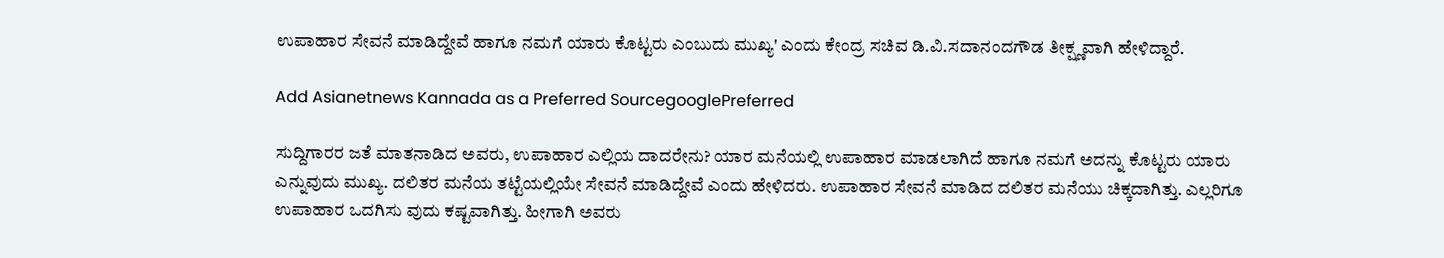ಉಪಾಹಾರ ಸೇವನೆ ಮಾಡಿದ್ದೇವೆ ಹಾಗೂ ನಮಗೆ ಯಾರು ಕೊಟ್ಟರು ಎಂಬುದು ಮುಖ್ಯ' ಎಂದು ಕೇಂದ್ರ ಸಚಿವ ಡಿ.ವಿ.ಸದಾನಂದಗೌಡ ತೀಕ್ಷ್ಣವಾಗಿ ಹೇಳಿದ್ದಾರೆ.

Add Asianetnews Kannada as a Preferred SourcegooglePreferred

ಸುದ್ದಿಗಾರರ ಜತೆ ಮಾತನಾಡಿದ ಅವರು, ಉಪಾಹಾರ ಎಲ್ಲಿಯ ದಾದರೇನು? ಯಾರ ಮನೆಯಲ್ಲಿ ಉಪಾಹಾರ ಮಾಡಲಾಗಿದೆ ಹಾಗೂ ನಮಗೆ ಅದನ್ನು ಕೊಟ್ಟರು ಯಾರು ಎನ್ನುವುದು ಮುಖ್ಯ. ದಲಿತರ ಮನೆಯ ತಟ್ಟೆಯಲ್ಲಿಯೇ ಸೇವನೆ ಮಾಡಿದ್ದೇವೆ ಎಂದು ಹೇಳಿದರು. ಉಪಾಹಾರ ಸೇವನೆ ಮಾಡಿದ ದಲಿತರ ಮನೆಯು ಚಿಕ್ಕದಾಗಿತ್ತು. ಎಲ್ಲರಿಗೂ ಉಪಾಹಾರ ಒದಗಿಸು ವುದು ಕಷ್ಟವಾಗಿತ್ತು. ಹೀಗಾಗಿ ಅವರು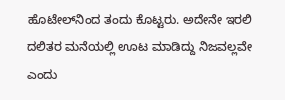ಹೊಟೇಲ್‌ನಿಂದ ತಂದು ಕೊಟ್ಟರು. ಅದೇನೇ ಇರಲಿ ದಲಿತರ ಮನೆಯಲ್ಲಿ ಊಟ ಮಾಡಿದ್ದು ನಿಜವಲ್ಲವೇ ಎಂದು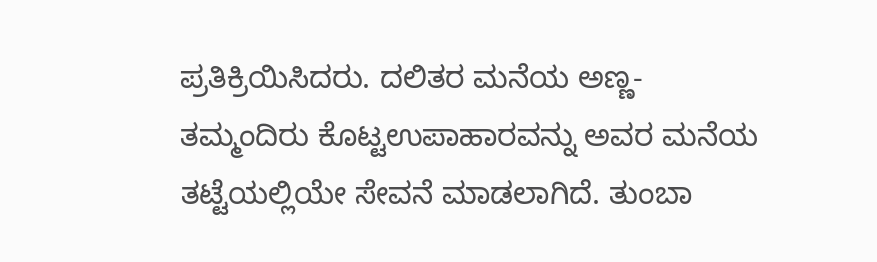ಪ್ರತಿಕ್ರಿಯಿಸಿದರು. ದಲಿತರ ಮನೆಯ ಅಣ್ಣ- ತಮ್ಮಂದಿರು ಕೊಟ್ಟಉಪಾಹಾರವನ್ನು ಅವರ ಮನೆಯ ತಟ್ಟೆಯಲ್ಲಿಯೇ ಸೇವನೆ ಮಾಡಲಾಗಿದೆ. ತುಂಬಾ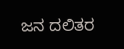ಜನ ದಲಿತರ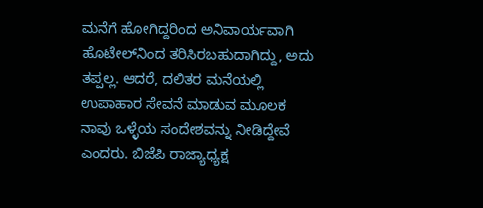ಮನೆಗೆ ಹೋಗಿದ್ದರಿಂದ ಅನಿವಾರ್ಯವಾಗಿ ಹೊಟೇಲ್‌ನಿಂದ ತರಿಸಿರಬಹುದಾಗಿದ್ದು, ಅದು ತಪ್ಪಲ್ಲ. ಆದರೆ, ದಲಿತರ ಮನೆಯಲ್ಲಿ ಉಪಾಹಾರ ಸೇವನೆ ಮಾಡುವ ಮೂಲಕ ನಾವು ಒಳ್ಳೆಯ ಸಂದೇಶವನ್ನು ನೀಡಿದ್ದೇವೆ ಎಂದರು. ಬಿಜೆಪಿ ರಾಜ್ಯಾಧ್ಯಕ್ಷ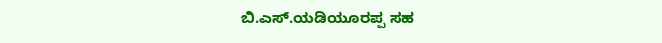ಬಿ.ಎಸ್‌.ಯಡಿಯೂರಪ್ಪ ಸಹ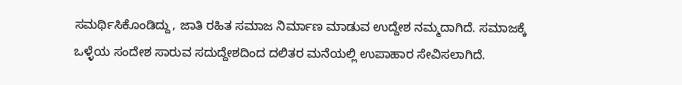ಸಮರ್ಥಿಸಿಕೊಂಡಿದ್ದು, ಜಾತಿ ರಹಿತ ಸಮಾಜ ನಿರ್ಮಾಣ ಮಾಡುವ ಉದ್ದೇಶ ನಮ್ಮದಾಗಿದೆ. ಸಮಾಜಕ್ಕೆ ಒಳ್ಳೆಯ ಸಂದೇಶ ಸಾರುವ ಸದುದ್ದೇಶದಿಂದ ದಲಿತರ ಮನೆಯಲ್ಲಿ ಉಪಾಹಾರ ಸೇವಿಸಲಾಗಿದೆ.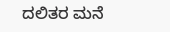ದಲಿತರ ಮನೆ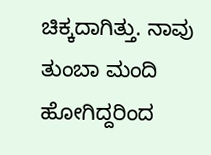ಚಿಕ್ಕದಾಗಿತ್ತು. ನಾವು ತುಂಬಾ ಮಂದಿ ಹೋಗಿದ್ದರಿಂದ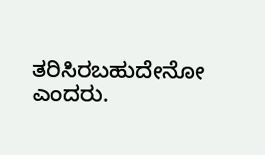ತರಿಸಿರಬಹುದೇನೋ ಎಂದರು.